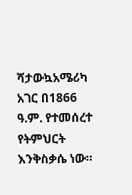ሻታውኳአሜሪካ አገር በ1866 ዓ.ም. የተመሰረተ የትምህርት እንቅስቃሴ ነው።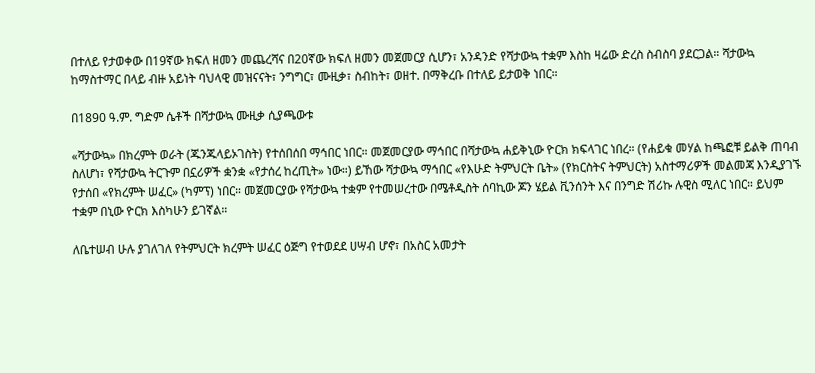በተለይ የታወቀው በ19ኛው ክፍለ ዘመን መጨረሻና በ20ኛው ክፍለ ዘመን መጀመርያ ሲሆን፣ አንዳንድ የሻታውኳ ተቋም እስከ ዛሬው ድረስ ስብስባ ያደርጋል። ሻታውኳ ከማስተማር በላይ ብዙ አይነት ባህላዊ መዝናናት፣ ንግግር፣ ሙዚቃ፣ ስብከት፣ ወዘተ. በማቅረቡ በተለይ ይታወቅ ነበር።

በ1890 ዓ.ም. ግድም ሴቶች በሻታውኳ ሙዚቃ ሲያጫውቱ

«ሻታውኳ» በክረምት ወራት (ጁንጁላይኦገስት) የተሰበሰበ ማኅበር ነበር። መጀመርያው ማኅበር በሻታውኳ ሐይቅኒው ዮርክ ክፍላገር ነበረ። (የሐይቁ መሃል ከጫፎቹ ይልቅ ጠባብ ስለሆነ፣ የሻታውኳ ትርጉም በኗሪዎች ቋንቋ «የታሰረ ከረጢት» ነው።) ይኸው ሻታውኳ ማኅበር «የእሁድ ትምህርት ቤት» (የክርስትና ትምህርት) አስተማሪዎች መልመጃ እንዲያገኙ የታሰበ «የክረምት ሠፈር» (ካምፕ) ነበር። መጀመርያው የሻታውኳ ተቋም የተመሠረተው በሜቶዲስት ሰባኪው ጆን ሄይል ቪንሰንት እና በንግድ ሽሪኩ ሉዊስ ሚለር ነበር። ይህም ተቋም በኒው ዮርክ እስካሁን ይገኛል።

ለቤተሠብ ሁሉ ያገለገለ የትምህርት ክረምት ሠፈር ዕጅግ የተወደደ ሀሣብ ሆኖ፣ በአስር አመታት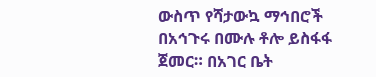ውስጥ የሻታውኳ ማኅበሮች በአኅጉሩ በሙሉ ቶሎ ይስፋፋ ጀመር። በአገር ቤት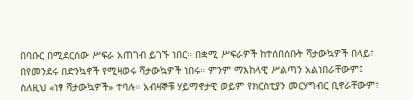በባቡር በሚደርሰው ሥፍራ አጠገብ ይገኙ ነበር። በቋሚ ሥፍራዎች ከተሰበሰቡት ሻታውኳዎች በላይ፣ በየመንደሩ በድንኳኖች የሚዛወሩ ሻታውኳዎች ነበሩ። ምንም ማእከላዊ ሥልጣን አልነበራቸውም፤ ስለዚህ «ነፃ ሻታውኳዎች» ተባሉ። አብዛኞቹ ሃይማኖታዊ ወይም የክርስቲያን መርሃግብር ቢኖራቸውም፣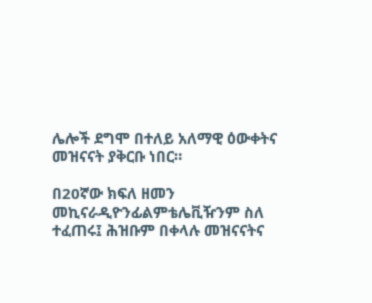ሌሎች ደግሞ በተለይ አለማዊ ዕውቀትና መዝናናት ያቅርቡ ነበር።

በ20ኛው ክፍለ ዘመን መኪናራዲዮንፊልምቴሌቪዥንም ስለ ተፈጠሩ፤ ሕዝቡም በቀላሉ መዝናናትና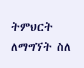ትምህርት ለማግኘት ስለ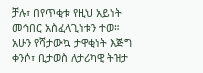ቻሉ፣ በየጥቂቱ የዚህ አይነት መኅበር አስፈላጊነቱን ተወ። አሁን የሻታውኳ ታዋቂነት እጅግ ቀንሶ፣ ቢታወስ ለታሪካዊ ትዝታ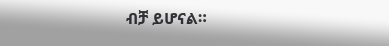ብቻ ይሆናል።